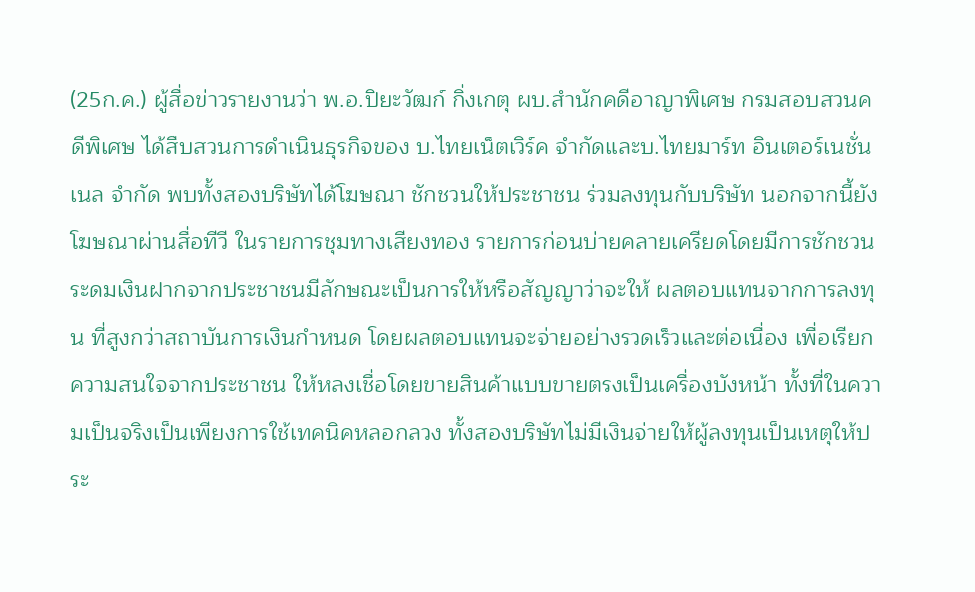(25ก.ค.) ผู้สื่อข่าวรายงานว่า พ.อ.ปิยะวัฒก์ กิ่งเกตุ ผบ.สำนักคดีอาญาพิเศษ กรมสอบสวนคดีพิเศษ ได้สืบสวนการดำเนินธุรกิจของ บ.ไทยเน็ตเวิร์ค จำกัดและบ.ไทยมาร์ท อินเตอร์เนชั่นเนล จำกัด พบทั้งสองบริษัทได้โฆษณา ชักชวนให้ประชาชน ร่วมลงทุนกับบริษัท นอกจากนี้ยังโฆษณาผ่านสื่อทีวี ในรายการชุมทางเสียงทอง รายการก่อนบ่ายคลายเครียดโดยมีการชักชวนระดมเงินฝากจากประชาชนมีลักษณะเป็นการให้หรือสัญญาว่าจะให้ ผลตอบแทนจากการลงทุน ที่สูงกว่าสถาบันการเงินกำหนด โดยผลตอบแทนจะจ่ายอย่างรวดเร็วและต่อเนื่อง เพื่อเรียกความสนใจจากประชาชน ให้หลงเชื่อโดยขายสินค้าแบบขายตรงเป็นเครื่องบังหน้า ทั้งที่ในความเป็นจริงเป็นเพียงการใช้เทคนิคหลอกลวง ทั้งสองบริษัทไม่มีเงินจ่ายให้ผู้ลงทุนเป็นเหตุให้ประ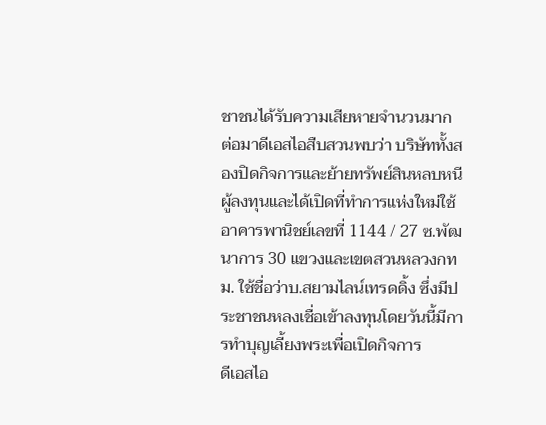ชาชนได้รับความเสียหายจำนวนมาก
ต่อมาดีเอสไอสืบสวนพบว่า บริษัททั้งสองปิดกิจการและย้ายทรัพย์สินหลบหนีผู้ลงทุนและได้เปิดที่ทำการแห่งใหม่ใช้อาคารพานิชย์เลขที่ 1144 / 27 ซ.พัฒนาการ 30 แขวงและเขตสวนหลวงกทม. ใช้ชื่อว่าบ.สยามไลน์เทรดดิ้ง ซึ่งมีประชาชนหลงเชื่อเข้าลงทุนโดยวันนี้มีการทำบุญเลี้ยงพระเพื่อเปิดกิจการ
ดีเอสไอ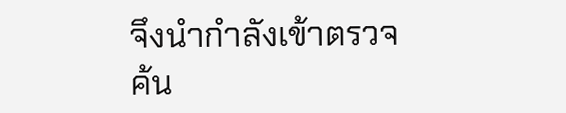จึงนำกำลังเข้าตรวจค้น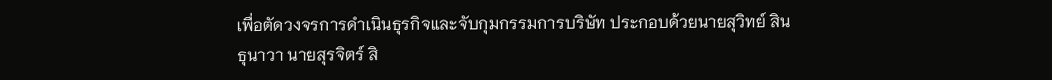เพื่อตัดวงจรการดำเนินธุรกิจและจับกุมกรรมการบริษัท ประกอบด้วยนายสุวิทย์ สินธุนาวา นายสุรจิตร์ สิ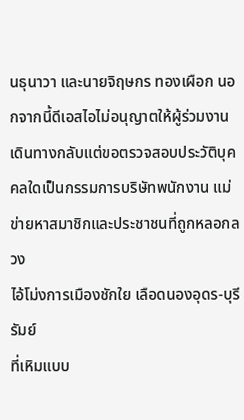นธุนาวา และนายจิฤษกร ทองเผือก นอกจากนี้ดีเอสไอไม่อนุญาตให้ผู้ร่วมงานเดินทางกลับแต่ขอตรวจสอบประวัติบุคคลใดเป็นกรรมการบริษัทพนักงาน แม่ข่ายหาสมาชิกและประชาชนที่ถูกหลอกลวง
ไอ้โม่งการเมืองชักใย เลือดนองอุดร-บุรีรัมย์
ที่เหิมแบบ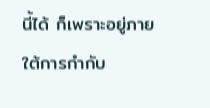นี้ได้ ก็เพราะอยู่ภายใต้การกำกับ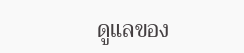ดูแลของ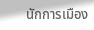นักการเมือง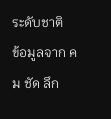ระดับชาติ
ข้อมูลจาก คม ชัด ลึก